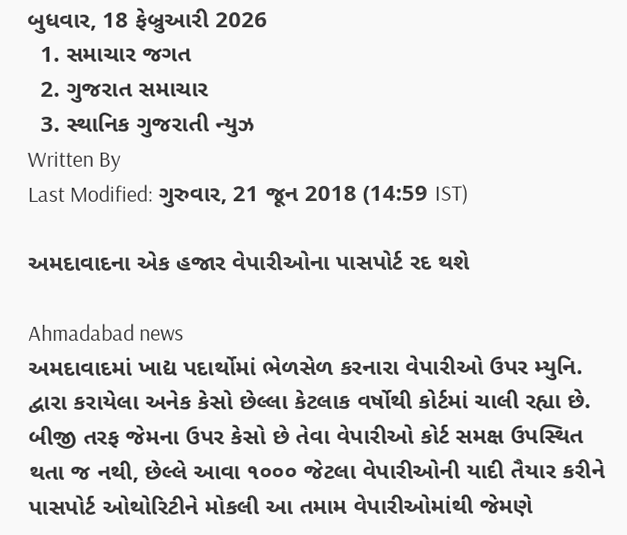બુધવાર, 18 ફેબ્રુઆરી 2026
  1. સમાચાર જગત
  2. ગુજરાત સમાચાર
  3. સ્થાનિક ગુજરાતી ન્યુઝ
Written By
Last Modified: ગુરુવાર, 21 જૂન 2018 (14:59 IST)

અમદાવાદના એક હજાર વેપારીઓના પાસપોર્ટ રદ થશે

Ahmadabad news
અમદાવાદમાં ખાદ્ય પદાર્થોમાં ભેળસેળ કરનારા વેપારીઓ ઉપર મ્યુનિ. દ્વારા કરાયેલા અનેક કેસો છેલ્લા કેટલાક વર્ષોથી કોર્ટમાં ચાલી રહ્યા છે. બીજી તરફ જેમના ઉપર કેસો છે તેવા વેપારીઓ કોર્ટ સમક્ષ ઉપસ્થિત થતા જ નથી, છેલ્લે આવા ૧૦૦૦ જેટલા વેપારીઓની યાદી તૈયાર કરીને પાસપોર્ટ ઓથોરિટીને મોકલી આ તમામ વેપારીઓમાંથી જેમણે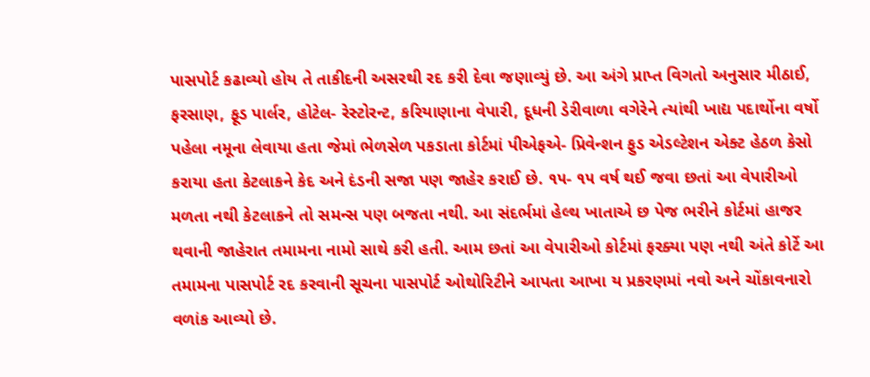પાસપોર્ટ કઢાવ્યો હોય તે તાકીદની અસરથી રદ કરી દેવા જણાવ્યું છે. આ અંગે પ્રાપ્ત વિગતો અનુસાર મીઠાઈ, ફરસાણ, ફૂડ પાર્લર, હોટેલ- રેસ્ટોરન્ટ, કરિયાણાના વેપારી, દૂધની ડેરીવાળા વગેરેને ત્યાંથી ખાદ્ય પદાર્થોના વર્ષો પહેલા નમૂના લેવાયા હતા જેમાં ભેળસેળ પકડાતા કોર્ટમાં પીએફએ- પ્રિવેન્શન ફુડ એડલ્ટેશન એક્ટ હેઠળ કેસો કરાયા હતા કેટલાકને કેદ અને દંડની સજા પણ જાહેર કરાઈ છે. ૧૫- ૧૫ વર્ષ થઈ જવા છતાં આ વેપારીઓ મળતા નથી કેટલાકને તો સમન્સ પણ બજતા નથી. આ સંદર્ભમાં હેલ્થ ખાતાએ છ પેજ ભરીને કોર્ટમાં હાજર થવાની જાહેરાત તમામના નામો સાથે કરી હતી. આમ છતાં આ વેપારીઓ કોર્ટમાં ફરક્યા પણ નથી અંતે કોર્ટે આ તમામના પાસપોર્ટ રદ કરવાની સૂચના પાસપોર્ટ ઓથોરિટીને આપતા આખા ય પ્રકરણમાં નવો અને ચોંકાવનારો વળાંક આવ્યો છે.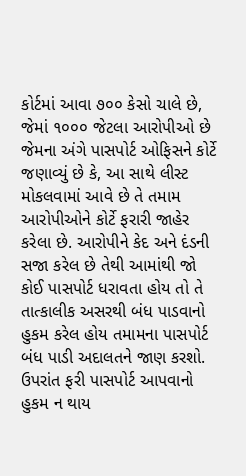કોર્ટમાં આવા ૭૦૦ કેસો ચાલે છે, જેમાં ૧૦૦૦ જેટલા આરોપીઓ છે જેમના અંગે પાસપોર્ટ ઓફિસને કોર્ટે જણાવ્યું છે કે, આ સાથે લીસ્ટ મોકલવામાં આવે છે તે તમામ આરોપીઓને કોર્ટે ફરારી જાહેર કરેલા છે. આરોપીને કેદ અને દંડની સજા કરેલ છે તેથી આમાંથી જો કોઈ પાસપોર્ટ ધરાવતા હોય તો તે તાત્કાલીક અસરથી બંધ પાડવાનો હુકમ કરેલ હોય તમામના પાસપોર્ટ બંધ પાડી અદાલતને જાણ કરશો. ઉપરાંત ફરી પાસપોર્ટ આપવાનો હુકમ ન થાય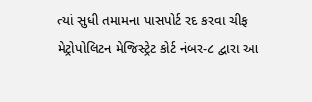ત્યાં સુધી તમામના પાસપોર્ટ રદ કરવા ચીફ મેટ્રોપોલિટન મેજિસ્ટ્રેટ કોર્ટ નંબર-૮ દ્વારા આ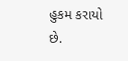હુકમ કરાયો છે.